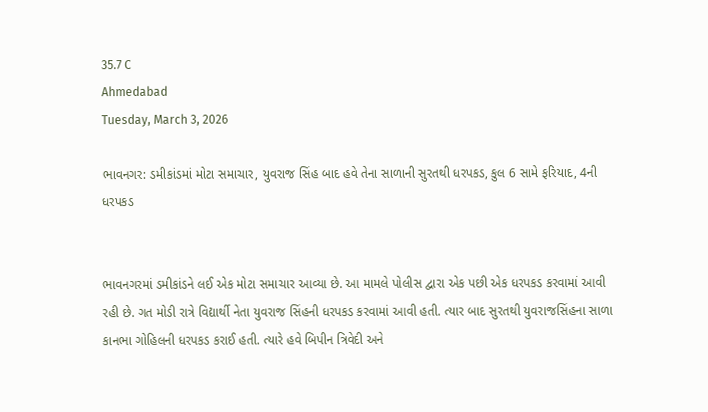35.7 C
Ahmedabad
Tuesday, March 3, 2026

ભાવનગર: ડમીકાંડમાં મોટા સમાચાર, યુવરાજ સિંહ બાદ હવે તેના સાળાની સુરતથી ધરપકડ, કુલ 6 સામે ફરિયાદ, 4ની ધરપકડ


ભાવનગરમાં ડમીકાંડને લઈ એક મોટા સમાચાર આવ્યા છે. આ મામલે પોલીસ દ્વારા એક પછી એક ધરપકડ કરવામાં આવી રહી છે. ગત મોડી રાત્રે વિદ્યાર્થી નેતા યુવરાજ સિંહની ધરપકડ કરવામાં આવી હતી. ત્યાર બાદ સુરતથી યુવરાજસિંહના સાળા કાનભા ગોહિલની ધરપકડ કરાઈ હતી. ત્યારે હવે બિપીન ત્રિવેદી અને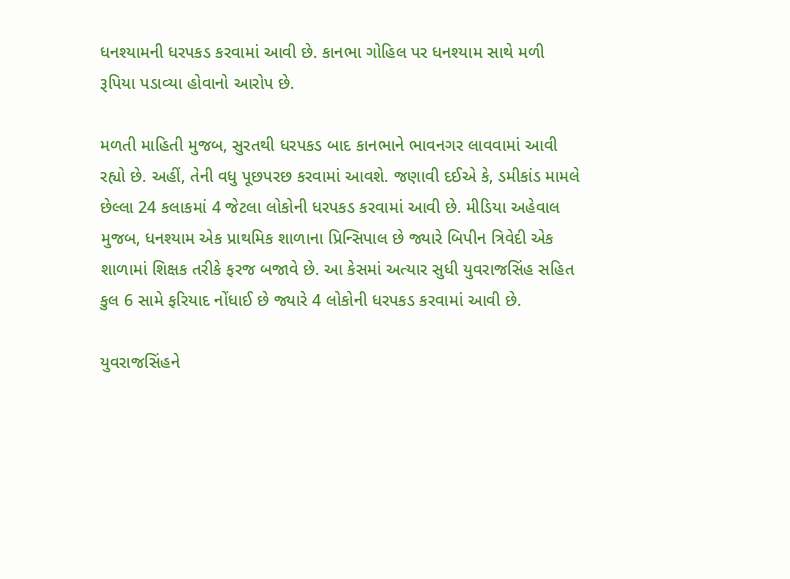ધનશ્યામની ધરપકડ કરવામાં આવી છે. કાનભા ગોહિલ પર ધનશ્યામ સાથે મળી રૂપિયા પડાવ્યા હોવાનો આરોપ છે.

મળતી માહિતી મુજબ, સુરતથી ધરપકડ બાદ કાનભાને ભાવનગર લાવવામાં આવી રહ્યો છે. અહીં, તેની વધુ પૂછપરછ કરવામાં આવશે. જણાવી દઈએ કે, ડમીકાંડ મામલે છેલ્લા 24 કલાકમાં 4 જેટલા લોકોની ધરપકડ કરવામાં આવી છે. મીડિયા અહેવાલ મુજબ, ધનશ્યામ એક પ્રાથમિક શાળાના પ્રિન્સિપાલ છે જ્યારે બિપીન ત્રિવેદી એક શાળામાં શિક્ષક તરીકે ફરજ બજાવે છે. આ કેસમાં અત્યાર સુધી યુવરાજસિંહ સહિત કુલ 6 સામે ફરિયાદ નોંધાઈ છે જ્યારે 4 લોકોની ધરપકડ કરવામાં આવી છે.

યુવરાજસિંહને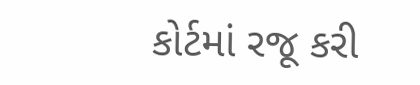કોર્ટમાં રજૂ કરી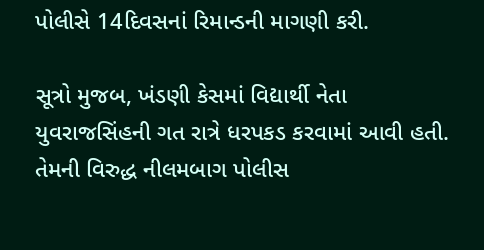પોલીસે 14દિવસનાં રિમાન્ડની માગણી કરી.

સૂત્રો મુજબ, ખંડણી કેસમાં વિદ્યાર્થી નેતા યુવરાજસિંહની ગત રાત્રે ધરપકડ કરવામાં આવી હતી. તેમની વિરુદ્ધ નીલમબાગ પોલીસ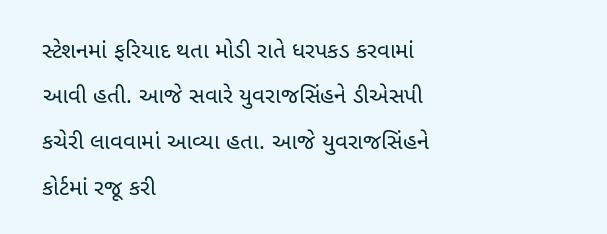સ્ટેશનમાં ફરિયાદ થતા મોડી રાતે ધરપકડ કરવામાં આવી હતી. આજે સવારે યુવરાજસિંહને ડીએસપી કચેરી લાવવામાં આવ્યા હતા. આજે યુવરાજસિંહને કોર્ટમાં રજૂ કરી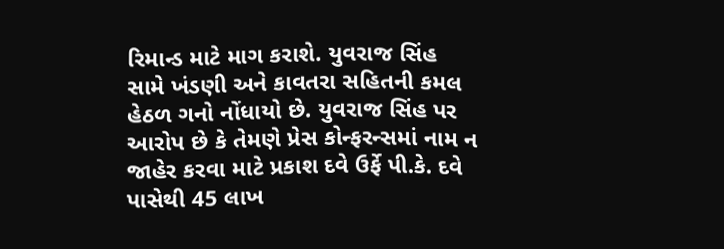રિમાન્ડ માટે માગ કરાશે. યુવરાજ સિંહ સામે ખંડણી અને કાવતરા સહિતની કમલ હેઠળ ગનો નોંધાયો છે. યુવરાજ સિંહ પર આરોપ છે કે તેમણે પ્રેસ કોન્ફરન્સમાં નામ ન જાહેર કરવા માટે પ્રકાશ દવે ઉર્ફે પી.કે. દવે પાસેથી 45 લાખ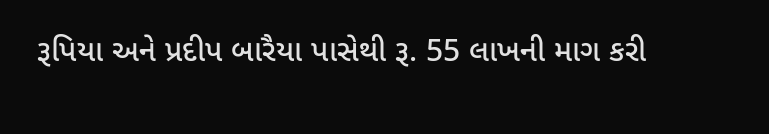રૂપિયા અને પ્રદીપ બારૈયા પાસેથી રૂ. 55 લાખની માગ કરી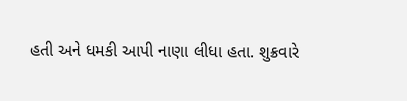હતી અને ધમકી આપી નાણા લીધા હતા. શુક્રવારે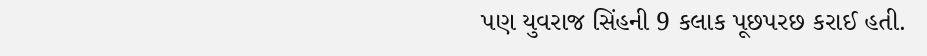પણ યુવરાજ સિંહની 9 કલાક પૂછપરછ કરાઈ હતી.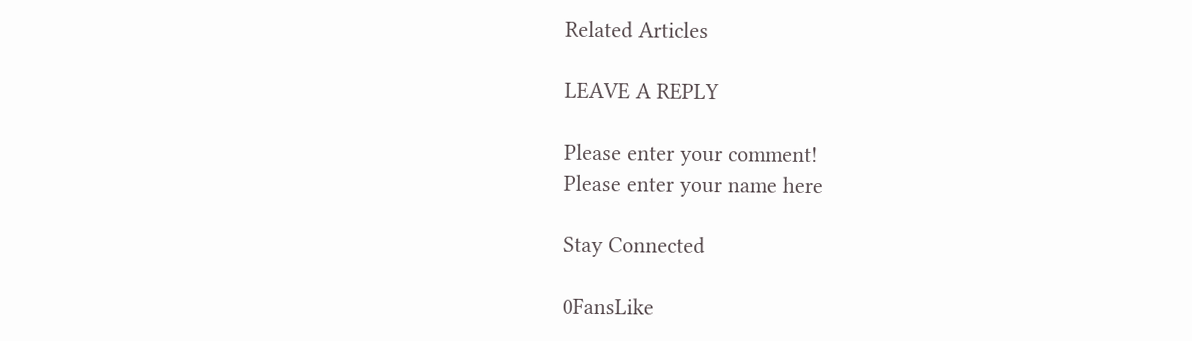Related Articles

LEAVE A REPLY

Please enter your comment!
Please enter your name here

Stay Connected

0FansLike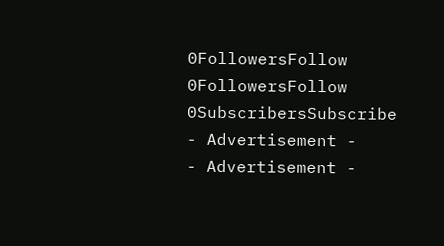0FollowersFollow
0FollowersFollow
0SubscribersSubscribe
- Advertisement -
- Advertisement -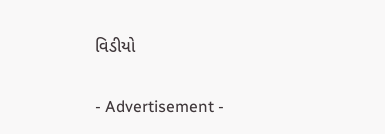વિડીયો

- Advertisement -